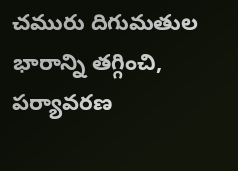చమురు దిగుమతుల భారాన్ని తగ్గించి, పర్యావరణ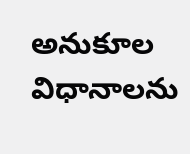అనుకూల విధానాలను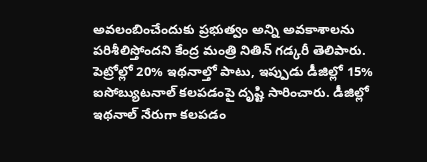అవలంబించేందుకు ప్రభుత్వం అన్ని అవకాశాలను పరిశీలిస్తోందని కేంద్ర మంత్రి నితిన్ గడ్కరీ తెలిపారు. పెట్రోల్లో 20% ఇథనాల్తో పాటు, ఇప్పుడు డీజిల్లో 15% ఐసోబ్యుటనాల్ కలపడంపై దృష్టి సారించారు. డీజిల్లో ఇథనాల్ నేరుగా కలపడం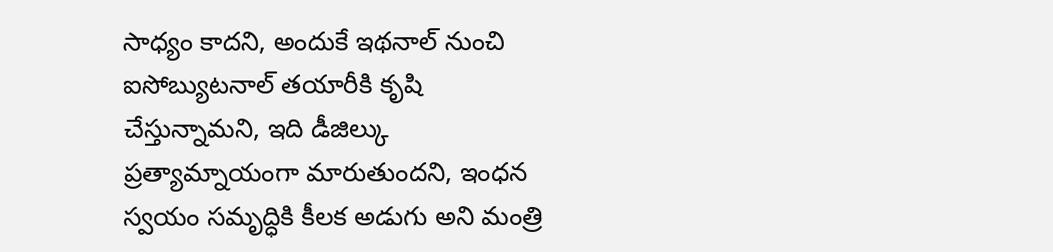సాధ్యం కాదని, అందుకే ఇథనాల్ నుంచి ఐసోబ్యుటనాల్ తయారీకి కృషి చేస్తున్నామని, ఇది డీజిల్కు ప్రత్యామ్నాయంగా మారుతుందని, ఇంధన స్వయం సమృద్ధికి కీలక అడుగు అని మంత్రి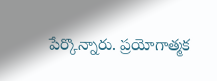పేర్కొన్నారు. ప్రయోగాత్మక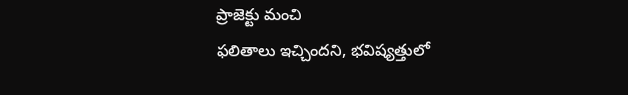ప్రాజెక్టు మంచి
ఫలితాలు ఇచ్చిందని, భవిష్యత్తులో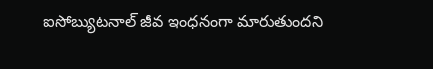ఐసోబ్యుటనాల్ జీవ ఇంధనంగా మారుతుందని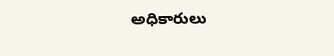అధికారులు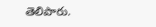తెలిపారు.